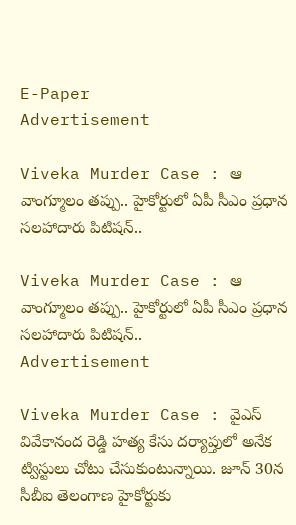E-Paper
Advertisement

Viveka Murder Case : ఆ వాంగ్మూలం తప్పు.. హైకోర్టులో ఏపీ సీఎం ప్రధాన సలహాదారు పిటిషన్..

Viveka Murder Case : ఆ వాంగ్మూలం తప్పు.. హైకోర్టులో ఏపీ సీఎం ప్రధాన సలహాదారు పిటిషన్..
Advertisement

Viveka Murder Case : వైఎస్‌ వివేకానంద రెడ్డి హత్య కేసు దర్యాప్తులో అనేక ట్విస్టులు చోటు చేసుకుంటున్నాయి. జూన్ 30న సీబీఐ తెలంగాణ హైకోర్టుకు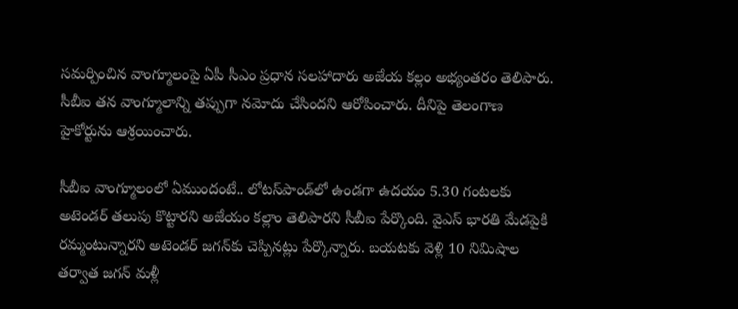సమర్పించిన వాంగ్మూలంపై ఏపీ సీఎం ప్రధాన సలహాదారు అజేయ కల్లం అభ్యంతరం తెలిపారు. సీబీఐ తన వాంగ్మూలాన్ని తప్పుగా నమోదు చేసిందని ఆరోపించారు. దీనిపై తెలంగాణ హైకోర్టును ఆశ్రయించారు.

సీబీఐ వాంగ్మూలంలో ఏముందంటే.. లోటస్‌పాండ్‌లో ఉండగా ఉదయం 5.30 గంటలకు అటెండర్‌ తలుపు కొట్టారని అజేయం కల్లాం తెలిపారని సీబీఐ పేర్కొంది. వైఎస్‌ భారతి మేడపైకి రమ్మంటున్నారని అటెండర్‌ జగన్‌కు చెప్పినట్లు పేర్కొన్నారు. బయటకు వెళ్లి 10 నిమిషాల తర్వాత జగన్‌ మళ్లీ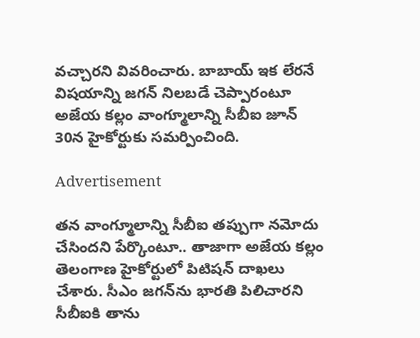వచ్చారని వివరించారు. బాబాయ్‌ ఇక లేరనే విషయాన్ని జగన్‌ నిలబడే చెప్పారంటూ అజేయ కల్లం వాంగ్మూలాన్ని సీబీఐ జూన్‌ 30న హైకోర్టుకు సమర్పించింది.

Advertisement

తన వాంగ్మూలాన్ని సీబీఐ తప్పుగా నమోదు చేసిందని పేర్కొంటూ.. తాజాగా అజేయ కల్లం తెలంగాణ హైకోర్టులో పిటిషన్‌ దాఖలు చేశారు. సీఎం జగన్‌ను భారతి పిలిచారని సీబీఐకి తాను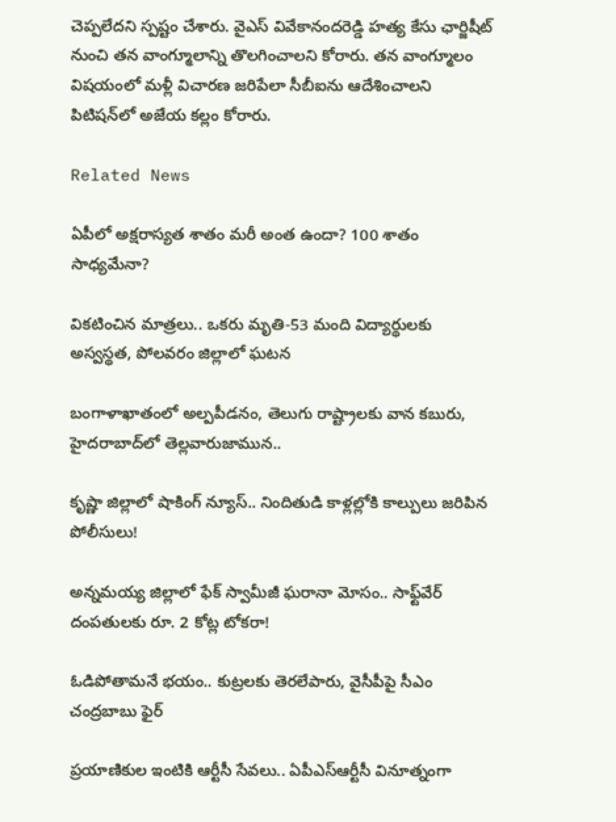చెప్పలేదని స్పష్టం చేశారు. వైఎస్ వివేకానందరెడ్డి హత్య కేసు ఛార్జిషీట్‌ నుంచి తన వాంగ్మూలాన్ని తొలగించాలని కోరారు. తన వాంగ్మూలం విషయంలో మళ్లీ విచారణ జరిపేలా సీబీఐను ఆదేశించాలని పిటిషన్‌లో అజేయ కల్లం కోరారు.

Related News

ఏపీలో అక్షరాస్యత శాతం మరీ అంత ఉందా? 100 శాతం సాధ్యమేనా?

వికటించిన మాత్రలు.. ఒకరు మృతి-53 మంది విద్యార్థులకు అస్వస్థత, పోలవరం జిల్లాలో ఘటన

బంగాళాఖాతంలో అల్పపీడనం, తెలుగు రాష్ట్రాలకు వాన కబురు, హైదరాబాద్‌లో తెల్లవారుజామున..

కృష్ణా జిల్లాలో షాకింగ్ న్యూస్.. నిందితుడి కాళ్లల్లోకి కాల్పులు జరిపిన పోలీసులు!

అన్నమయ్య జిల్లాలో ఫేక్ స్వామీజీ ఘరానా మోసం.. సాఫ్ట్‌వేర్ దంపతులకు రూ. 2 కోట్ల టోకరా!

ఓడిపోతామనే భయం.. కుట్రలకు తెరలేపారు, వైసీపీపై సీఎం చంద్రబాబు ఫైర్

ప్రయాణికుల ఇంటికి ఆర్టీసీ సేవలు.. ఏపీఎస్ఆర్టీసీ వినూత్నంగా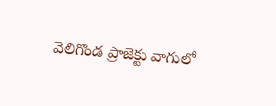వెలిగొండ ప్రాజెక్టు వాగులో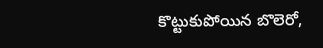కొట్టుకుపోయిన బొలెరో,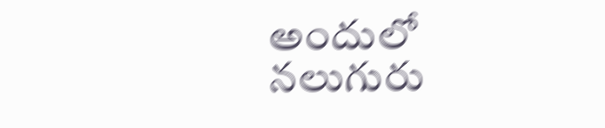అందులో నలుగురు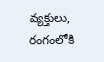వ్యక్తులు, రంగంలోకి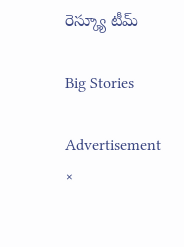రెస్క్యూ టీమ్

Big Stories

Advertisement
×